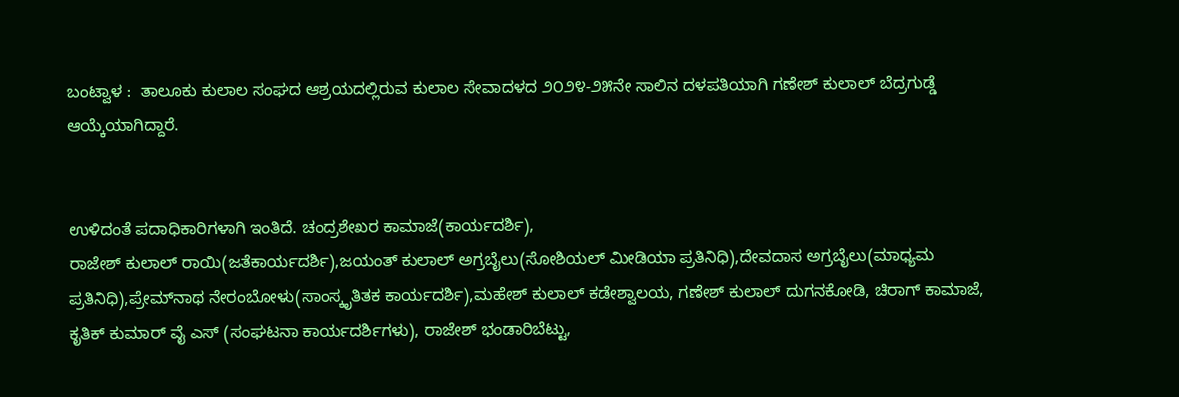ಬಂಟ್ವಾಳ :  ತಾಲೂಕು ಕುಲಾಲ ಸಂಘದ ಆಶ್ರಯದಲ್ಲಿರುವ ಕುಲಾಲ ಸೇವಾದಳದ ೨೦೨೪-೨೫ನೇ ಸಾಲಿನ ದಳಪತಿಯಾಗಿ ಗಣೇಶ್ ಕುಲಾಲ್ ಬೆದ್ರಗುಡ್ಡೆ ಆಯ್ಕೆಯಾಗಿದ್ದಾರೆ.


ಉಳಿದಂತೆ ಪದಾಧಿಕಾರಿಗಳಾಗಿ ಇಂತಿದೆ. ಚಂದ್ರಶೇಖರ ಕಾಮಾಜೆ(ಕಾರ್ಯದರ್ಶಿ),
ರಾಜೇಶ್ ಕುಲಾಲ್ ರಾಯಿ(ಜತೆಕಾರ್ಯದರ್ಶಿ),ಜಯಂತ್ ಕುಲಾಲ್ ಅಗ್ರಬೈಲು(ಸೋಶಿಯಲ್ ಮೀಡಿಯಾ ಪ್ರತಿನಿಧಿ),ದೇವದಾಸ ಅಗ್ರಬೈಲು(ಮಾಧ್ಯಮ ಪ್ರತಿನಿಧಿ),ಪ್ರೇಮ್‌ನಾಥ ನೇರಂಬೋಳು(ಸಾಂಸ್ಕೃತಿತಕ ಕಾರ್ಯದರ್ಶಿ),ಮಹೇಶ್ ಕುಲಾಲ್ ಕಡೇಶ್ವಾಲಯ, ಗಣೇಶ್ ಕುಲಾಲ್ ದುಗನಕೋಡಿ, ಚಿರಾಗ್ ಕಾಮಾಜೆ, ಕೃತಿಕ್ ಕುಮಾರ್ ವೈ ಎಸ್ (ಸಂಘಟನಾ ಕಾರ್ಯದರ್ಶಿಗಳು), ರಾಜೇಶ್ ಭಂಡಾರಿಬೆಟ್ಟು,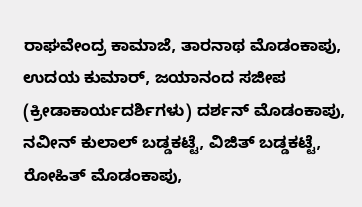ರಾಘವೇಂದ್ರ ಕಾಮಾಜೆ, ತಾರನಾಥ ಮೊಡಂಕಾಪು, ಉದಯ ಕುಮಾರ್, ಜಯಾನಂದ ಸಜೀಪ (ಕ್ರೀಡಾಕಾರ್ಯದರ್ಶಿಗಳು) ದರ್ಶನ್ ಮೊಡಂಕಾಪು, ನವೀನ್ ಕುಲಾಲ್ ಬಡ್ಡಕಟ್ಟೆ, ವಿಜಿತ್ ಬಡ್ಡಕಟ್ಟೆ, ರೋಹಿತ್ ಮೊಡಂಕಾಪು,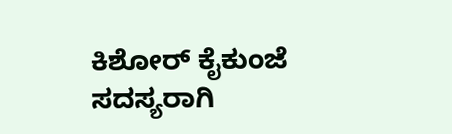ಕಿಶೋರ್ ಕೈಕುಂಜೆ ಸದಸ್ಯರಾಗಿ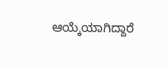ಆಯ್ಕೆಯಾಗಿದ್ದಾರೆ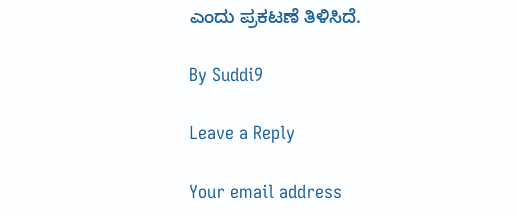ಎಂದು ಪ್ರಕಟಣೆ ತಿಳಿಸಿದೆ.

By Suddi9

Leave a Reply

Your email address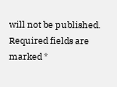will not be published. Required fields are marked *